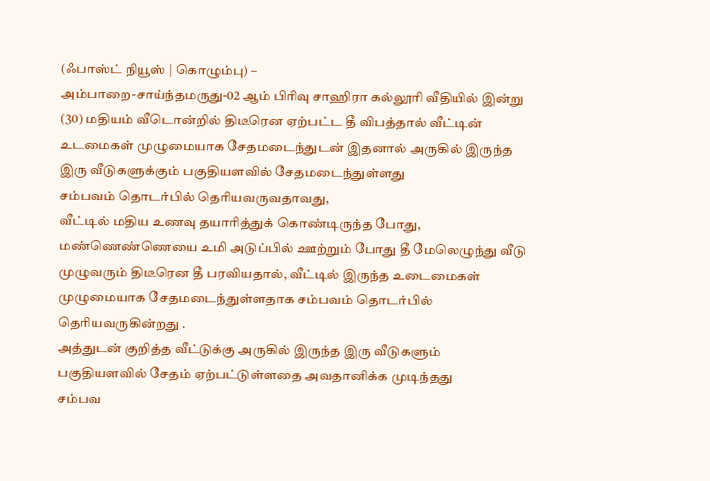(ஃபாஸ்ட் நியூஸ் | கொழும்பு) –
அம்பாறை-சாய்ந்தமருது-02 ஆம் பிரிவு சாஹிரா கல்லூரி வீதியில் இன்று (30) மதியம் வீடொன்றில் திடீரென ஏற்பட்ட தீ விபத்தால் வீட்டின் உடமைகள் முழுமையாக சேதமடைந்துடன் இதனால் அருகில் இருந்த இரு வீடுகளுக்கும் பகுதியளவில் சேதமடைந்துள்ளது
சம்பவம் தொடர்பில் தெரியவருவதாவது,
வீட்டில் மதிய உணவு தயாரித்துக் கொண்டிருந்த போது, மண்ணெண்ணெயை உமி அடுப்பில் ஊற்றும் போது தீ மேலெழுந்து வீடு முழுவரும் திடீரென தீ பரவியதால், வீட்டில் இருந்த உடைமைகள் முழுமையாக சேதமடைந்துள்ளதாக சம்பவம் தொடர்பில் தெரியவருகின்றது .
அத்துடன் குறித்த வீட்டுக்கு அருகில் இருந்த இரு வீடுகளும் பகுதியளவில் சேதம் ஏற்பட்டுள்ளதை அவதானிக்க முடிந்தது
சம்பவ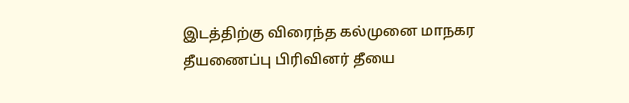இடத்திற்கு விரைந்த கல்முனை மாநகர தீயணைப்பு பிரிவினர் தீயை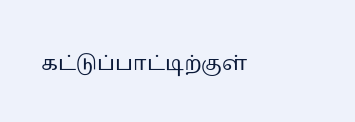கட்டுப்பாட்டிற்குள்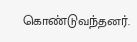கொண்டுவந்தனர்.